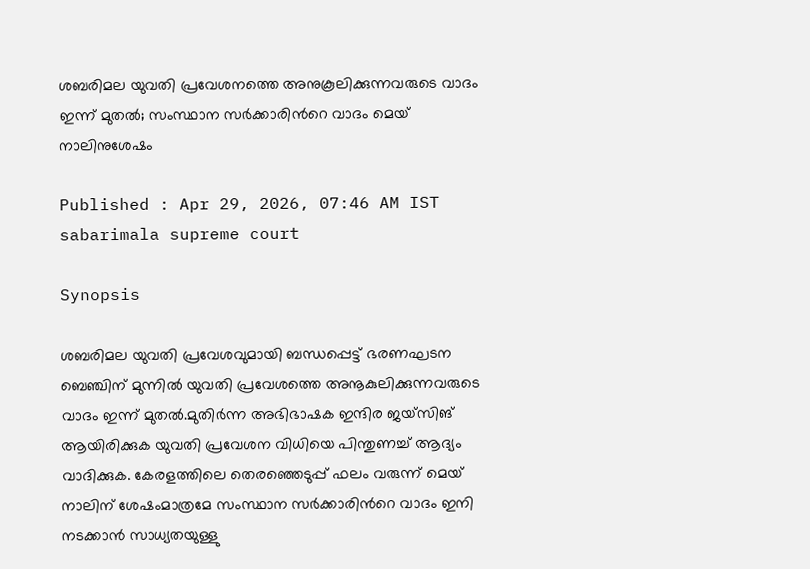ശബരിമല യുവതി പ്രവേശനത്തെ അനുകൂലിക്കുന്നവരുടെ വാദം ഇന്ന് മുതൽ; സംസ്ഥാന സര്‍ക്കാരിന്‍റെ വാദം മെയ് നാലിനുശേഷം

Published : Apr 29, 2026, 07:46 AM IST
sabarimala supreme court

Synopsis

ശബരിമല യുവതി പ്രവേശവുമായി ബന്ധപ്പെട്ട് ഭരണഘടന ബെഞ്ചിന് മുന്നിൽ യുവതി പ്രവേശത്തെ അനൂകുലിക്കുന്നവരുടെ വാദം ഇന്ന് മുതൽ.മുതിർന്ന അഭിഭാഷക ഇന്ദിര ജയ്‍സിങ് ആയിരിക്കുക യുവതി പ്രവേശന വിധിയെ പിന്തുണച്ച് ആദ്യം വാദിക്കുക. കേരളത്തിലെ തെരഞ്ഞെടുപ്പ് ഫലം വരുന്ന് മെയ് നാലിന് ശേഷംമാത്രമേ സംസ്ഥാന സർക്കാരിന്‍റെ വാദം ഇനി നടക്കാൻ സാധ്യതയുള്ളു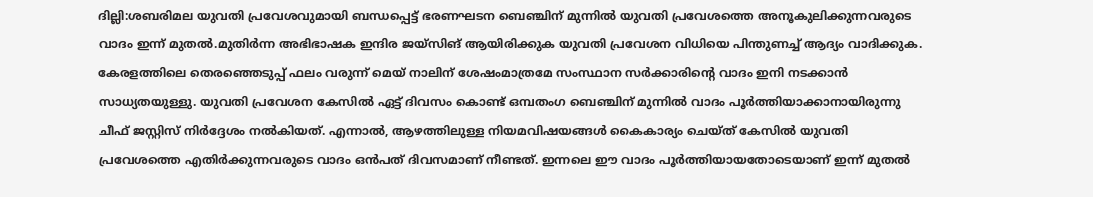ദില്ലി:ശബരിമല യുവതി പ്രവേശവുമായി ബന്ധപ്പെട്ട് ഭരണഘടന ബെഞ്ചിന് മുന്നിൽ യുവതി പ്രവേശത്തെ അനൂകുലിക്കുന്നവരുടെ വാദം ഇന്ന് മുതൽ.മുതിർന്ന അഭിഭാഷക ഇന്ദിര ജയ്‍സിങ് ആയിരിക്കുക യുവതി പ്രവേശന വിധിയെ പിന്തുണച്ച് ആദ്യം വാദിക്കുക. കേരളത്തിലെ തെരഞ്ഞെടുപ്പ് ഫലം വരുന്ന് മെയ് നാലിന് ശേഷംമാത്രമേ സംസ്ഥാന സർക്കാരിന്‍റെ വാദം ഇനി നടക്കാൻ സാധ്യതയുള്ളു. യുവതി പ്രവേശന കേസിൽ ഏട്ട് ദിവസം കൊണ്ട് ഒമ്പതംഗ ബെഞ്ചിന് മുന്നിൽ വാദം പൂർത്തിയാക്കാനായിരുന്നു ചീഫ് ജസ്റ്റിസ് നിർദ്ദേശം നൽകിയത്. എന്നാൽ, ആഴത്തിലുള്ള നിയമവിഷയങ്ങൾ കൈകാര്യം ചെയ്ത് കേസിൽ യുവതി പ്രവേശത്തെ എതിർക്കുന്നവരുടെ വാദം ഒൻപത് ദിവസമാണ് നീണ്ടത്. ഇന്നലെ ഈ വാദം പൂർത്തിയായതോടെയാണ് ഇന്ന് മുതൽ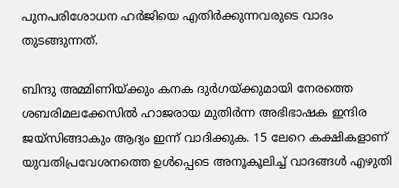പുനപരിശോധന ഹർജിയെ എതിർക്കുന്നവരുടെ വാദം തുടങ്ങുന്നത്.

ബിന്ദു അമ്മിണിയ്ക്കും കനക ദുർഗയ്ക്കുമായി നേരത്തെ ശബരിമലക്കേസിൽ ഹാജരായ മുതിർന്ന അഭിഭാഷക ഇന്ദിര ജയ്സിങ്ങാകും ആദ്യം ഇന്ന് വാദിക്കുക. 15 ലേറെ കക്ഷികളാണ് യുവതിപ്രവേശനത്തെ ഉൾപ്പെടെ അനൂകൂലിച്ച് വാദങ്ങൾ എഴുതി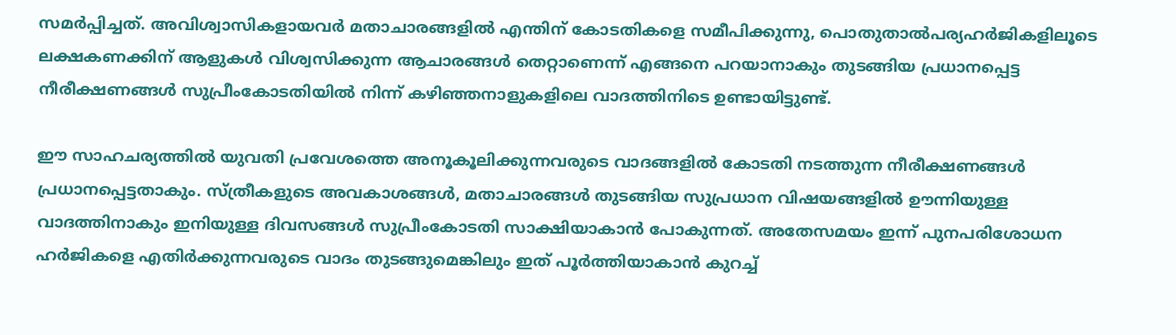സമർപ്പിച്ചത്. അവിശ്വാസികളായവർ മതാചാരങ്ങളിൽ എന്തിന് കോടതികളെ സമീപിക്കുന്നു, പൊതുതാൽപര്യഹർജികളിലൂടെ ലക്ഷകണക്കിന് ആളുകൾ വിശ്വസിക്കുന്ന ആചാരങ്ങൾ തെറ്റാണെന്ന് എങ്ങനെ പറയാനാകും തുടങ്ങിയ പ്രധാനപ്പെട്ട നീരീക്ഷണങ്ങൾ സുപ്രീംകോടതിയിൽ നിന്ന് കഴിഞ്ഞനാളുകളിലെ വാദത്തിനിടെ ഉണ്ടായിട്ടുണ്ട്.

ഈ സാഹചര്യത്തിൽ യുവതി പ്രവേശത്തെ അനൂകൂലിക്കുന്നവരുടെ വാദങ്ങളിൽ കോടതി നടത്തുന്ന നീരീക്ഷണങ്ങൾ പ്രധാനപ്പെട്ടതാകും. സ്ത്രീകളുടെ അവകാശങ്ങൾ, മതാചാരങ്ങൾ തുടങ്ങിയ സുപ്രധാന വിഷയങ്ങളിൽ ഊന്നിയുള്ള വാദത്തിനാകും ഇനിയുള്ള ദിവസങ്ങൾ സുപ്രീംകോടതി സാക്ഷിയാകാൻ പോകുന്നത്. അതേസമയം ഇന്ന് പുനപരിശോധന ഹർജികളെ എതിർക്കുന്നവരുടെ വാദം തുടങ്ങുമെങ്കിലും ഇത് പൂർത്തിയാകാൻ കുറച്ച്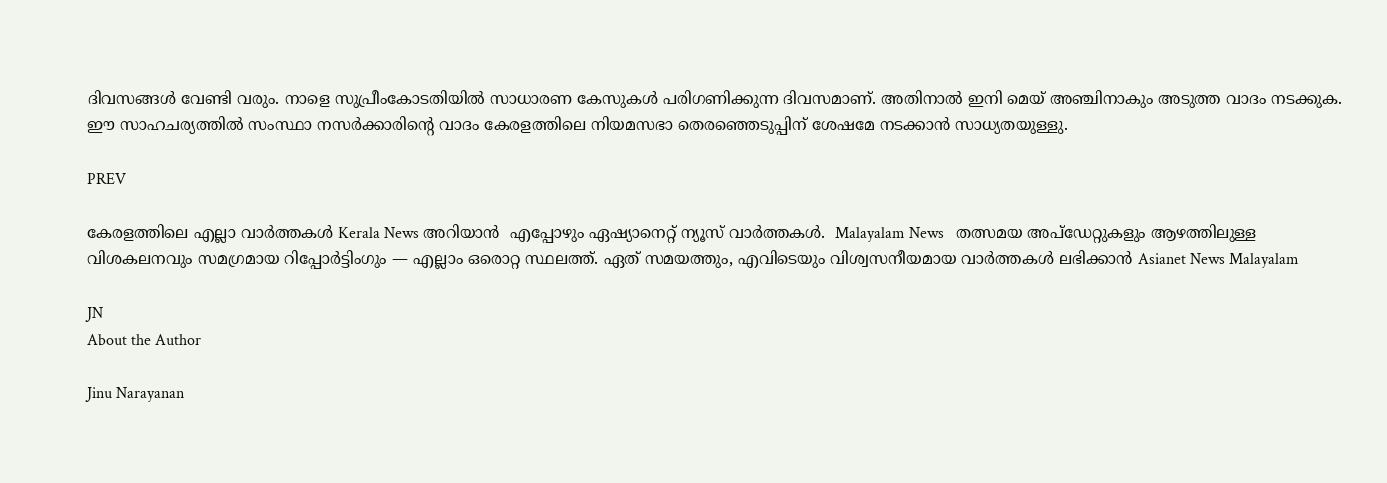ദിവസങ്ങൾ വേണ്ടി വരും. നാളെ സുപ്രീംകോടതിയിൽ സാധാരണ കേസുകൾ പരിഗണിക്കുന്ന ദിവസമാണ്. അതിനാൽ ഇനി മെയ് അഞ്ചിനാകും അടുത്ത വാദം നടക്കുക. ഈ സാഹചര്യത്തിൽ സംസ്ഥാ നസർക്കാരിന്‍റെ വാദം കേരളത്തിലെ നിയമസഭാ തെരഞ്ഞെടുപ്പിന് ശേഷമേ നടക്കാൻ സാധ്യതയുള്ളു.

PREV

കേരളത്തിലെ എല്ലാ വാർത്തകൾ Kerala News അറിയാൻ  എപ്പോഴും ഏഷ്യാനെറ്റ് ന്യൂസ് വാർത്തകൾ.  Malayalam News   തത്സമയ അപ്‌ഡേറ്റുകളും ആഴത്തിലുള്ള വിശകലനവും സമഗ്രമായ റിപ്പോർട്ടിംഗും — എല്ലാം ഒരൊറ്റ സ്ഥലത്ത്. ഏത് സമയത്തും, എവിടെയും വിശ്വസനീയമായ വാർത്തകൾ ലഭിക്കാൻ Asianet News Malayalam

JN
About the Author

Jinu Narayanan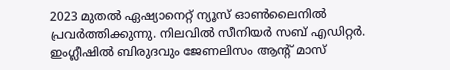2023 മുതൽ ഏഷ്യാനെറ്റ് ന്യൂസ് ഓണ്‍ലൈനിൽ പ്രവര്‍ത്തിക്കുന്നു. നിലവിൽ സീനിയര്‍ സബ് എഡിറ്റര്‍. ഇംഗ്ലീഷിൽ ബിരുദവും ജേണലിസം ആന്‍റ് മാസ്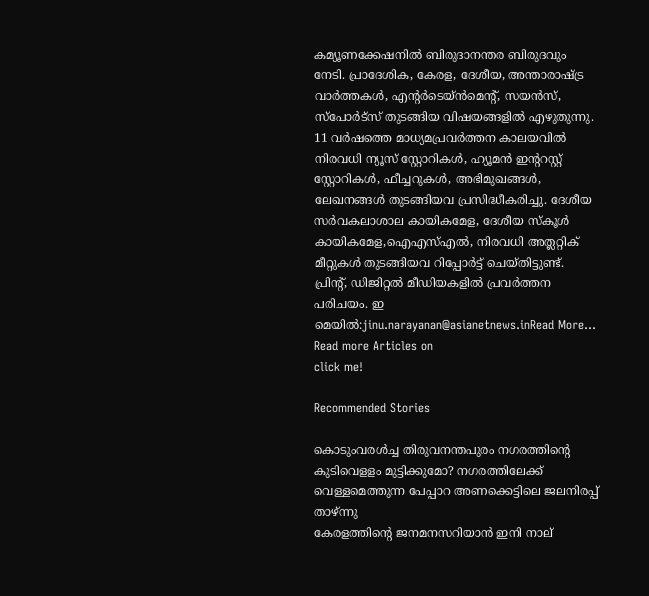കമ്യൂണക്കേഷനിൽ ബിരുദാനന്തര ബിരുദവും നേടി. പ്രാദേശിക, കേരള, ദേശീയ, അന്താരാഷ്ട്ര വാര്‍ത്തകള്‍, എന്റർടെയ്ൻമെൻ്റ്, സയൻസ്, സ്പോര്‍ട്സ് തുടങ്ങിയ വിഷയങ്ങളിൽ എഴുതുന്നു. 11 വര്‍ഷത്തെ മാധ്യമപ്രവര്‍ത്തന കാലയവിൽ നിരവധി ന്യൂസ് സ്റ്റോറികള്‍, ഹ്യൂമൻ ഇന്‍ററസ്റ്റ് സ്റ്റോറികള്‍, ഫീച്ചറുകള്‍, അഭിമുഖങ്ങള്‍, ലേഖനങ്ങള്‍ തുടങ്ങിയവ പ്രസിദ്ധീകരിച്ചു. ദേശീയ സര്‍വകലാശാല കായികമേള, ദേശീയ സ്കൂള്‍ കായികമേള,ഐഎസ്എൽ, നിരവധി അത്ലറ്റിക് മീറ്റുകള്‍ തുടങ്ങിയവ റിപ്പോര്‍ട്ട് ചെയ്തിട്ടുണ്ട്. പ്രിന്‍റ്, ഡിജിറ്റൽ മീഡിയകളിൽ പ്രവര്‍ത്തന പരിചയം. ഇ മെയിൽ:jinu.narayanan@asianetnews.inRead More...
Read more Articles on
click me!

Recommended Stories

കൊടുംവരൾച്ച തിരുവനന്തപുരം നഗരത്തിന്‍റെ കുടിവെളളം മുട്ടിക്കുമോ? നഗരത്തിലേക്ക് വെള്ളമെത്തുന്ന പേപ്പാറ അണക്കെട്ടിലെ ജലനിരപ്പ് താഴ്ന്നു
കേരളത്തിന്‍റെ ജനമനസറിയാൻ ഇനി നാല്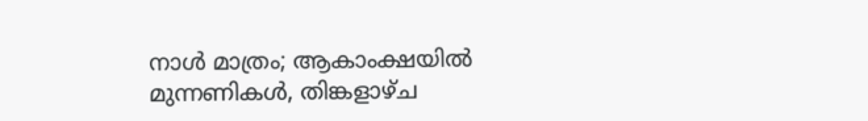നാള്‍ മാത്രം; ആകാംക്ഷയിൽ മുന്നണികള്‍, തിങ്കളാഴ്ച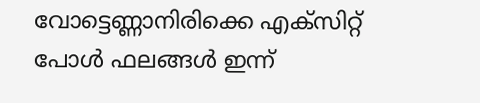വോട്ടെണ്ണാനിരിക്കെ എക്സിറ്റ് പോള്‍ ഫലങ്ങള്‍ ഇന്ന്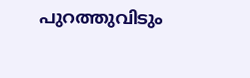പുറത്തുവിടും